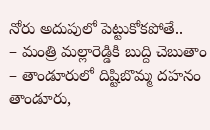నోరు అదుపులో పెట్టుకోకపోతే..
– మంత్రి మల్లారెడ్డికి బుద్ది చెబుతాం
– తాండూరులో దిష్టిబొమ్మ దహనం
తాండూరు,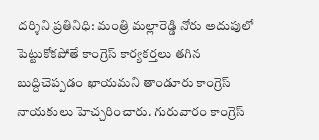దర్శిని ప్రతినిధి: మంత్రి మల్లారెడ్డి నోరు అదుపులో పెట్టుకోకపోతే కాంగ్రెస్ కార్యకర్తలు తగిన బుద్దిచెప్పడం ఖాయమని తాండూరు కాంగ్రెస్ నాయకులు హెచ్చరించారు. గురువారం కాంగ్రెస్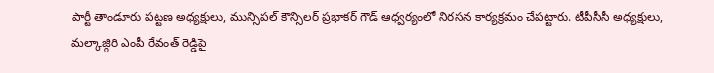పార్టీ తాండూరు పట్టణ అధ్యక్షులు, మున్సిపల్ కౌన్సిలర్ ప్రభాకర్ గౌడ్ ఆధ్వర్యంలో నిరసన కార్యక్రమం చేపట్టారు. టీపీసీసీ అధ్యక్షులు, మల్కాజ్గిరి ఎంపీ రేవంత్ రెడ్డిపై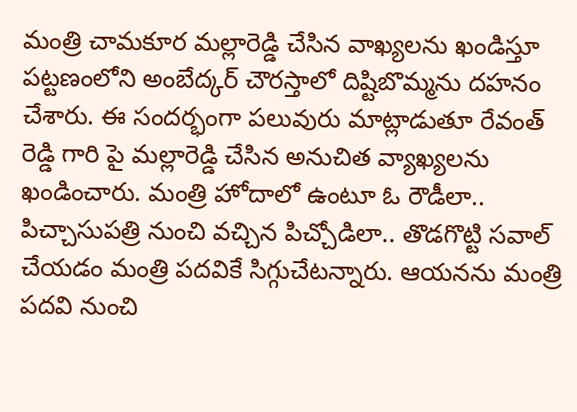మంత్రి చామకూర మల్లారెడ్డి చేసిన వాఖ్యలను ఖండిస్తూ పట్టణంలోని అంబేద్కర్ చౌరస్తాలో దిష్టిబొమ్మను దహనం చేశారు. ఈ సందర్భంగా పలువురు మాట్లాడుతూ రేవంత్ రెడ్డి గారి పై మల్లారెడ్డి చేసిన అనుచిత వ్యాఖ్యలను ఖండించారు. మంత్రి హోదాలో ఉంటూ ఓ రౌడీలా.. పిచ్చాసుపత్రి నుంచి వచ్చిన పిచ్చోడిలా.. తొడగొట్టి సవాల్ చేయడం మంత్రి పదవికే సిగ్గుచేటన్నారు. ఆయనను మంత్రి పదవి నుంచి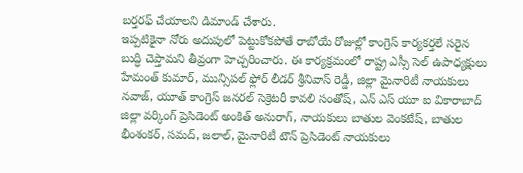బర్తరఫ్ చేయాలని డిమాండ్ చేశారు.
ఇప్పటికైనా నోరు అదుపులో పెట్టుకోకపోతే రాబోయే రోజుల్లో కాంగ్రెస్ కార్యకర్తలే సరైన బుద్ధి చెప్తామని తీవ్రంగా హెచ్చరించారు. ఈ కార్యక్రమంలో రాష్ట్ర ఎస్సీ సెల్ ఉపాధ్యక్షులు హేమంత్ కుమార్, మున్సిపల్ ఫ్లోర్ లీడర్ శ్రీనివాస్ రెడ్డీ, జిల్లా మైనారిటీ నాయకులు నవాజ్, యూత్ కాంగ్రెస్ జనరల్ సెక్రెటరీ కావలి సంతోష్, ఎన్ ఎస్ యూ ఐ వికారాబాద్ జిల్లా వర్కింగ్ ప్రెసిడెంట్ అంకిత్ అనురాగ్, నాయకులు బాతుల వెంకటేష్, బాతుల భీంశంకర్, సమద్, జలాల్, మైనారిటీ టౌన్ ప్రెసిడెంట్ నాయకులు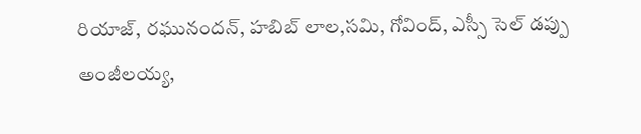రియాజ్, రఘునందన్, హబిబ్ లాల,సమి, గోవింద్, ఎస్సీ సెల్ డప్పు అంజీలయ్య,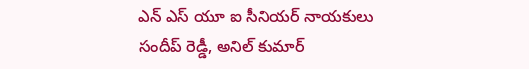ఎన్ ఎస్ యూ ఐ సీనియర్ నాయకులు సందీప్ రెడ్డీ, అనిల్ కుమార్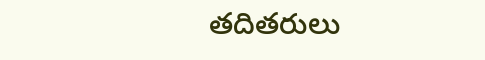తదితరులు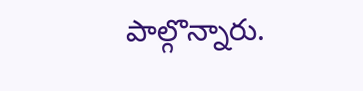పాల్గొన్నారు.